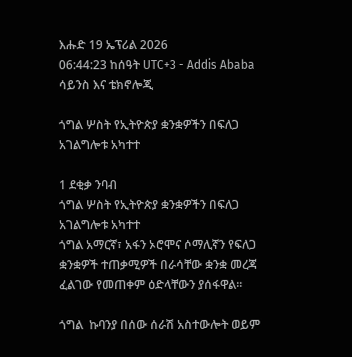እሑድ 19 ኤፕሪል 2026
06:44:23 ከሰዓት UTC+3 - Addis Ababa
ሳይንስ እና ቴክኖሎጂ

ጎግል ሦስት የኢትዮጵያ ቋንቋዎችን በፍለጋ አገልግሎቱ አካተተ

1 ደቂቃ ንባብ
ጎግል ሦስት የኢትዮጵያ ቋንቋዎችን በፍለጋ አገልግሎቱ አካተተ
ጎግል አማርኛ፣ አፋን ኦሮሞና ሶማሊኛን የፍለጋ ቋንቋዎች ተጠቃሚዎች በራሳቸው ቋንቋ መረጃ ፈልገው የመጠቀም ዕድላቸውን ያሰፋዋል፡፡

ጎግል  ኩባንያ በሰው ሰራሽ አስተውሎት ወይም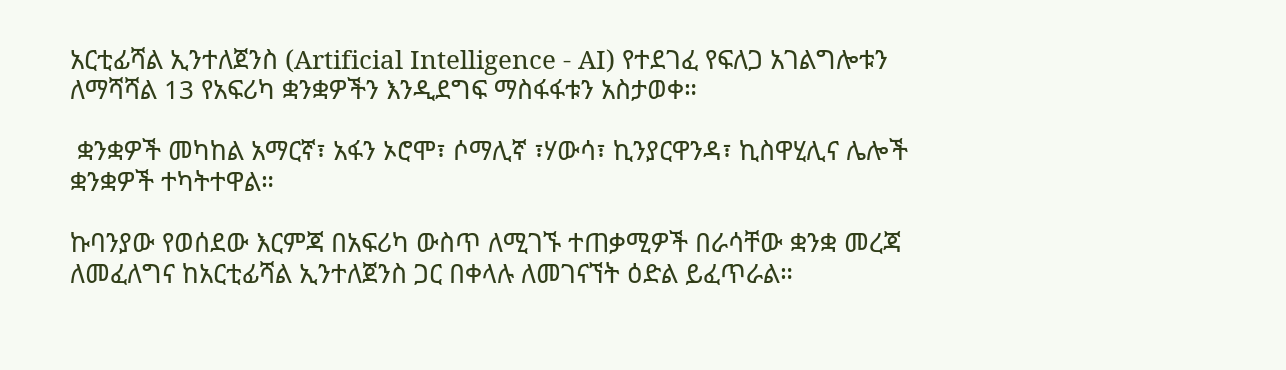አርቲፊሻል ኢንተለጀንስ (Artificial Intelligence - AI) የተደገፈ የፍለጋ አገልግሎቱን ለማሻሻል 13 የአፍሪካ ቋንቋዎችን እንዲደግፍ ማስፋፋቱን አስታወቀ።

 ቋንቋዎች መካከል አማርኛ፣ አፋን ኦሮሞ፣ ሶማሊኛ ፣ሃውሳ፣ ኪንያርዋንዳ፣ ኪስዋሂሊና ሌሎች ቋንቋዎች ተካትተዋል።

ኩባንያው የወሰደው እርምጃ በአፍሪካ ውስጥ ለሚገኙ ተጠቃሚዎች በራሳቸው ቋንቋ መረጃ ለመፈለግና ከአርቲፊሻል ኢንተለጀንስ ጋር በቀላሉ ለመገናኘት ዕድል ይፈጥራል።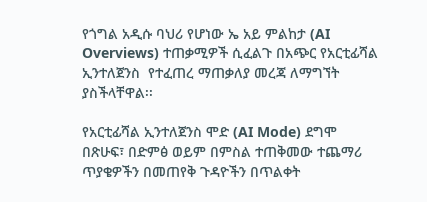የጎግል አዲሱ ባህሪ የሆነው ኤ አይ ምልከታ (AI Overviews) ተጠቃሚዎች ሲፈልጉ በአጭር የአርቲፊሻል ኢንተለጀንስ  የተፈጠረ ማጠቃለያ መረጃ ለማግኘት ያስችላቸዋል፡፡

የአርቲፊሻል ኢንተለጀንስ ሞድ (AI Mode) ደግሞ በጽሁፍ፣ በድምፅ ወይም በምስል ተጠቅመው ተጨማሪ ጥያቄዎችን በመጠየቅ ጉዳዮችን በጥልቀት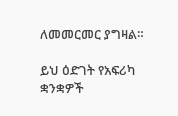ለመመርመር ያግዛል።

ይህ ዕድገት የአፍሪካ ቋንቋዎች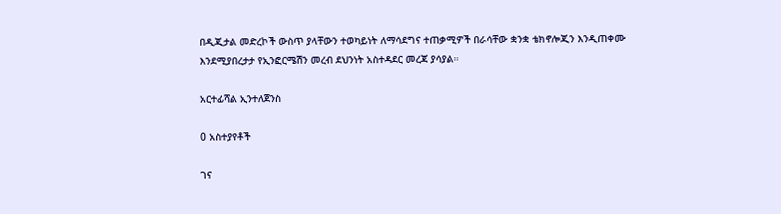በዲጂታል መድረኮች ውስጥ ያላቸውን ተወካይነት ለማሳደግና ተጠቃሚዎች በራሳቸው ቋንቋ ቴክኖሎጂን እንዲጠቀሙ እንደሚያበረታታ የኢንፎርሜሽን መረብ ደህንነት አስተዳደር መረጃ ያሳያል።

አርተፊሻል ኢንተለጀንስ

0 አስተያየቶች

ገና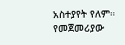አስተያየት የለም። የመጀመሪያው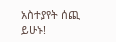አስተያየት ሰጪ ይሁኑ!